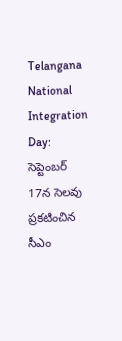Telangana National Integration Day: సెప్టెంబర్ 17న సెలవు ప్రకటించిన సీఎం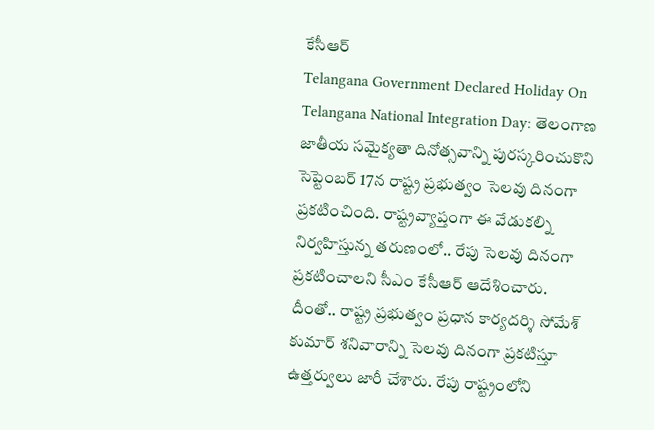కేసీఆర్
Telangana Government Declared Holiday On Telangana National Integration Day: తెలంగాణ జాతీయ సమైక్యతా దినోత్సవాన్ని పురస్కరించుకొని సెప్టెంబర్ 17న రాష్ట్ర ప్రభుత్వం సెలవు దినంగా ప్రకటించింది. రాష్ట్రవ్యాప్తంగా ఈ వేడుకల్ని నిర్వహిస్తున్న తరుణంలో.. రేపు సెలవు దినంగా ప్రకటించాలని సీఎం కేసీఆర్ ఆదేశించారు. దీంతో.. రాష్ట్ర ప్రభుత్వం ప్రధాన కార్యదర్శి సోమేశ్ కుమార్ శనివారాన్ని సెలవు దినంగా ప్రకటిస్తూ ఉత్తర్వులు జారీ చేశారు. రేపు రాష్ట్రంలోని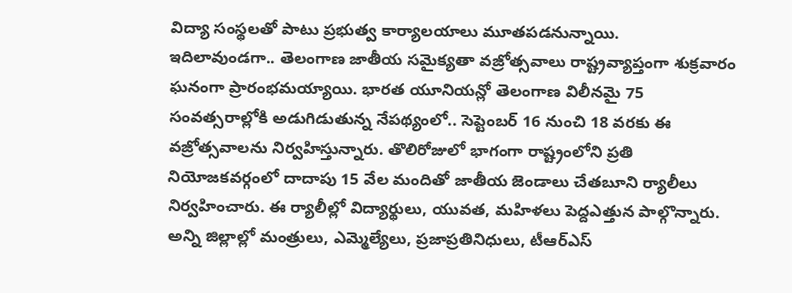విద్యా సంస్థలతో పాటు ప్రభుత్వ కార్యాలయాలు మూతపడనున్నాయి.
ఇదిలావుండగా.. తెలంగాణ జాతీయ సమైక్యతా వజ్రోత్సవాలు రాష్ట్రవ్యాప్తంగా శుక్రవారం ఘనంగా ప్రారంభమయ్యాయి. భారత యూనియన్లో తెలంగాణ విలీనమై 75 సంవత్సరాల్లోకి అడుగిడుతున్న నేపథ్యంలో.. సెప్టెంబర్ 16 నుంచి 18 వరకు ఈ వజ్రోత్సవాలను నిర్వహిస్తున్నారు. తొలిరోజులో భాగంగా రాష్ట్రంలోని ప్రతి నియోజకవర్గంలో దాదాపు 15 వేల మందితో జాతీయ జెండాలు చేతబూని ర్యాలీలు నిర్వహించారు. ఈ ర్యాలీల్లో విద్యార్థులు, యువత, మహిళలు పెద్దఎత్తున పాల్గొన్నారు. అన్ని జిల్లాల్లో మంత్రులు, ఎమ్మెల్యేలు, ప్రజాప్రతినిధులు, టీఆర్ఎస్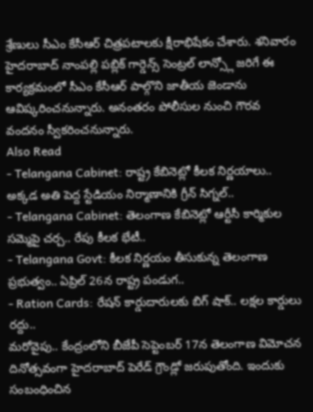శ్రేణులు సీఎం కేసీఆర్ చిత్రపటాలకు క్షీరాభిషేకం చేశారు. శనివారం హైదరాబాద్ నాంపల్లి పబ్లిక్ గార్డెన్స్ సెంట్రల్ లాన్స్లో జరిగే ఈ కార్యక్రమంలో సీఎం కేసీఆర్ పాల్గొని జాతీయ జెండాను ఆవిష్కరించనున్నారు. అనంతరం పోలీసుల నుంచి గౌరవ వందనం స్వీకరించనున్నారు.
Also Read
- Telangana Cabinet: రాష్ట్ర కేబినెట్లో కీలక నిర్ణయాలు.. అక్కడ అతి పెద్ద స్టేడియం నిర్మాణానికి గ్రీన్ సిగ్నల్..
- Telangana Cabinet: తెలంగాణ కేబినెట్లో ఆర్టీసీ కార్మికుల సమ్మెపై చర్చ.. రేపు కీలక భేటీ..
- Telangana Govt: కీలక నిర్ణయం తీసుకున్న తెలంగాణ ప్రభుత్వం.. ఏప్రిల్ 26న రాష్ట్ర పండుగ..
- Ration Cards: రేషన్ కార్డుదారులకు బిగ్ షాక్.. లక్షల కార్డులు రద్దు..
మరోవైపు.. కేంద్రంలోని బీజేపీ సెప్టెంబర్ 17న తెలంగాణ విమోచన దినోత్సవంగా హైదరాబాద్ పెరేడ్ గ్రౌండ్లో జరుపుతోంది. ఇందుకు సంబంధించిన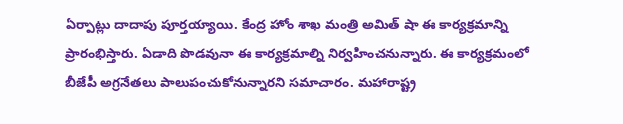ఏర్పాట్లు దాదాపు పూర్తయ్యాయి. కేంద్ర హోం శాఖ మంత్రి అమిత్ షా ఈ కార్యక్రమాన్ని ప్రారంభిస్తారు. ఏడాది పొడవునా ఈ కార్యక్రమాల్ని నిర్వహించనున్నారు. ఈ కార్యక్రమంలో బీజేపీ అగ్రనేతలు పాలుపంచుకోనున్నారని సమాచారం. మహారాష్ట్ర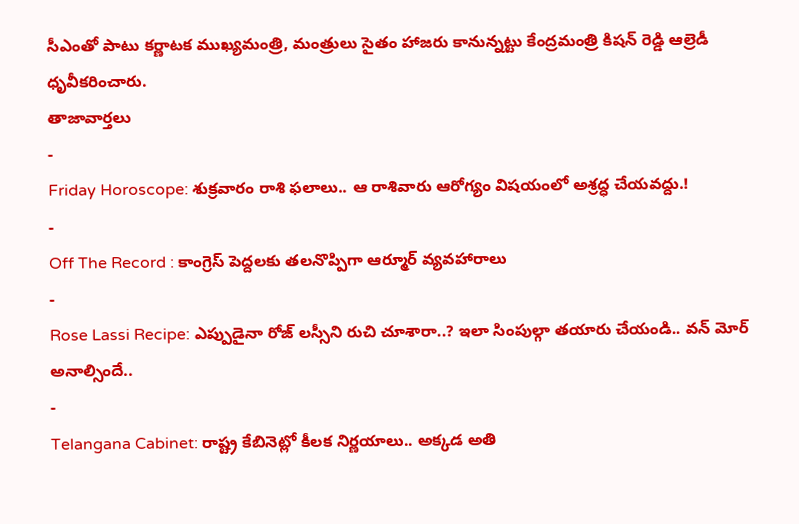సీఎంతో పాటు కర్ణాటక ముఖ్యమంత్రి, మంత్రులు సైతం హాజరు కానున్నట్టు కేంద్రమంత్రి కిషన్ రెడ్డి ఆల్రెడీ ధృవీకరించారు.
తాజావార్తలు
-
Friday Horoscope: శుక్రవారం రాశి ఫలాలు.. ఆ రాశివారు ఆరోగ్యం విషయంలో అశ్రద్ధ చేయవద్దు.!
-
Off The Record : కాంగ్రెస్ పెద్దలకు తలనొప్పిగా ఆర్మూర్ వ్యవహారాలు
-
Rose Lassi Recipe: ఎప్పుడైనా రోజ్ లస్సీని రుచి చూశారా..? ఇలా సింపుల్గా తయారు చేయండి.. వన్ మోర్ అనాల్సిందే..
-
Telangana Cabinet: రాష్ట్ర కేబినెట్లో కీలక నిర్ణయాలు.. అక్కడ అతి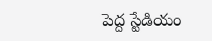పెద్ద స్టేడియం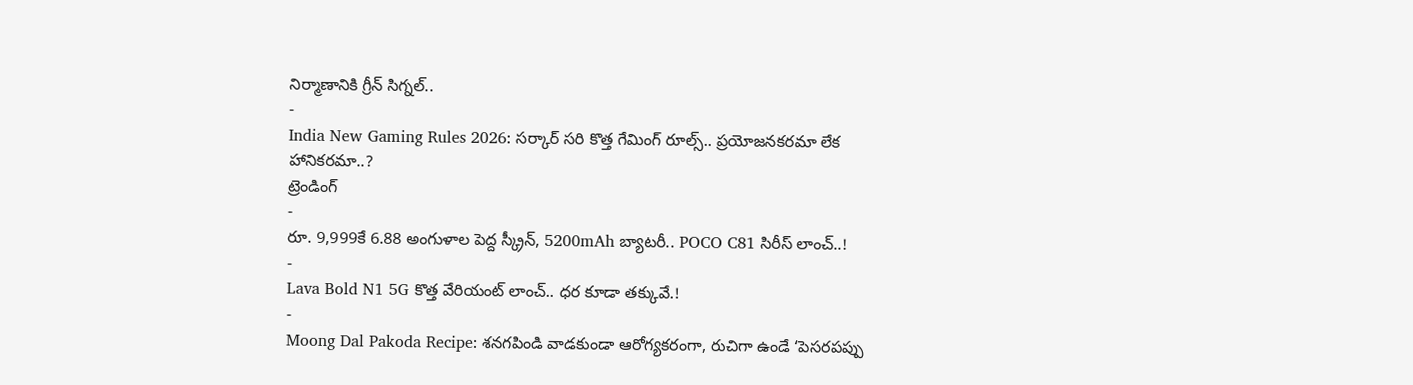నిర్మాణానికి గ్రీన్ సిగ్నల్..
-
India New Gaming Rules 2026: సర్కార్ సరి కొత్త గేమింగ్ రూల్స్.. ప్రయోజనకరమా లేక హానికరమా..?
ట్రెండింగ్
-
రూ. 9,999కే 6.88 అంగుళాల పెద్ద స్క్రీన్, 5200mAh బ్యాటరీ.. POCO C81 సిరీస్ లాంచ్..!
-
Lava Bold N1 5G కొత్త వేరియంట్ లాంచ్.. ధర కూడా తక్కువే.!
-
Moong Dal Pakoda Recipe: శనగపిండి వాడకుండా ఆరోగ్యకరంగా, రుచిగా ఉండే ‘పెసరపప్పు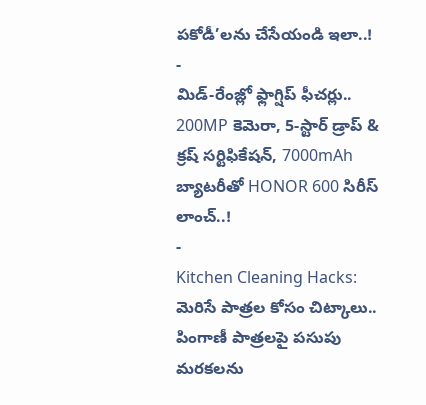పకోడీ’లను చేసేయండి ఇలా..!
-
మిడ్-రేంజ్లో ఫ్లాగ్షిప్ ఫీచర్లు.. 200MP కెమెరా, 5-స్టార్ డ్రాప్ & క్రష్ సర్టిఫికేషన్, 7000mAh బ్యాటరీతో HONOR 600 సిరీస్ లాంచ్..!
-
Kitchen Cleaning Hacks: మెరిసే పాత్రల కోసం చిట్కాలు.. పింగాణీ పాత్రలపై పసుపు మరకలను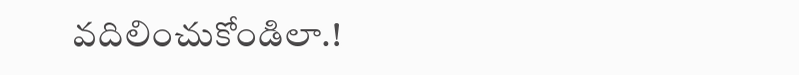వదిలించుకోండిలా.!